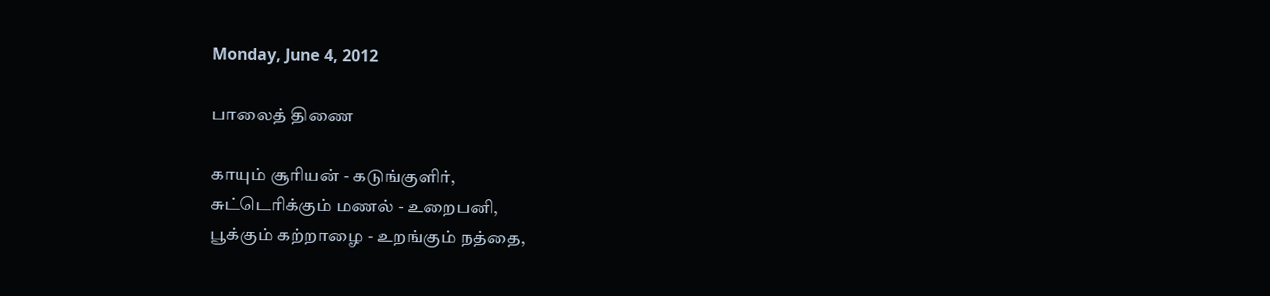Monday, June 4, 2012

பாலைத் திணை

காயும் சூரியன் - கடுங்குளிர்,
சுட்டெரிக்கும் மணல் - உறைபனி,
பூக்கும் கற்றாழை - உறங்கும் நத்தை,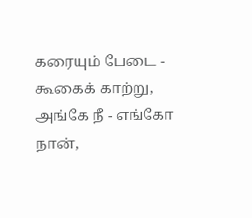கரையும் பேடை - கூகைக் காற்று,
அங்கே நீ - எங்கோ நான்,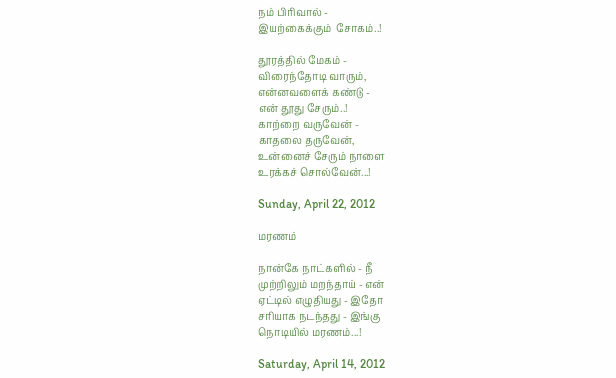நம் பிரிவால் -
இயற்கைக்கும்  சோகம்..!

தூரத்தில் மேகம் -
விரைந்தோடி வாரும்,
என்னவளைக் கண்டு -
என் தூது சேரும்..!
காற்றை வருவேன் -
காதலை தருவேன்,
உன்னைச் சேரும் நாளை
உரக்கச் சொல்வேன்...!

Sunday, April 22, 2012

மரணம்

நான்கே நாட்களில் - நீ
முற்றிலும் மறந்தாய் - என்
ஏட்டில் எழுதியது - இதோ
சரியாக நடந்தது - இங்கு
நொடியில் மரணம்...!

Saturday, April 14, 2012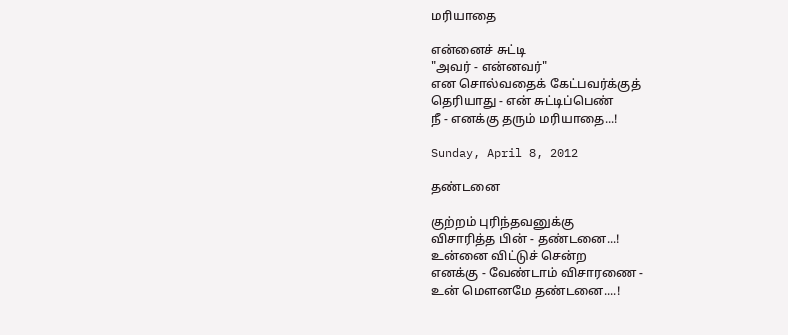மரியாதை

என்னைச் சுட்டி
"அவர் - என்னவர்"
என சொல்வதைக் கேட்பவர்க்குத்
தெரியாது - என் சுட்டிப்பெண்
நீ - எனக்கு தரும் மரியாதை...!

Sunday, April 8, 2012

தண்டனை

குற்றம் புரிந்தவனுக்கு
விசாரித்த பின் - தண்டனை...!
உன்னை விட்டுச் சென்ற
எனக்கு - வேண்டாம் விசாரணை -
உன் மௌனமே தண்டனை....!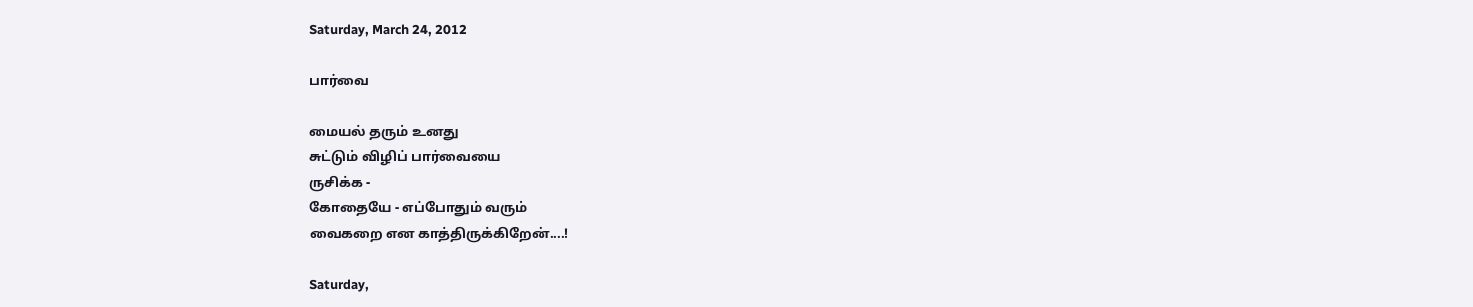Saturday, March 24, 2012

பார்வை

மையல் தரும் உனது
சுட்டும் விழிப் பார்வையை
ருசிக்க -
கோதையே - எப்போதும் வரும்
வைகறை என காத்திருக்கிறேன்....!

Saturday,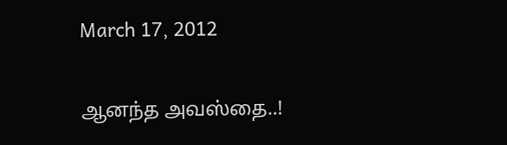March 17, 2012

ஆனந்த அவஸ்தை..!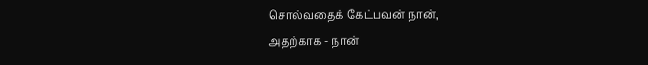சொல்வதைக் கேட்பவன் நான்,
அதற்காக - நான்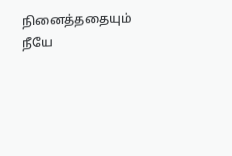நினைத்ததையும் நீயே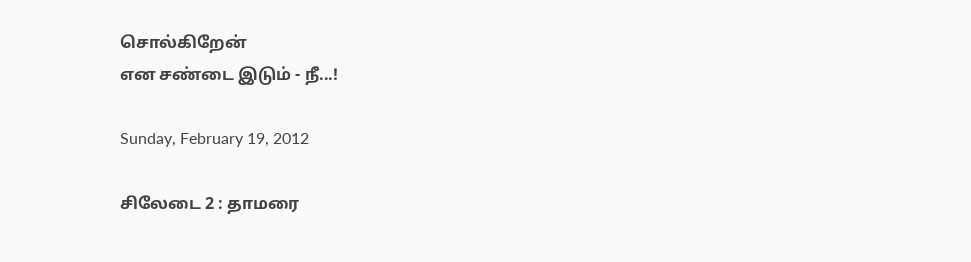சொல்கிறேன்
என சண்டை இடும் - நீ...!

Sunday, February 19, 2012

சிலேடை 2 : தாமரை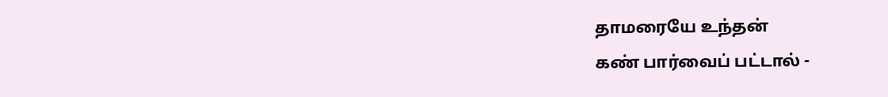தாமரையே உந்தன்
கண் பார்வைப் பட்டால் -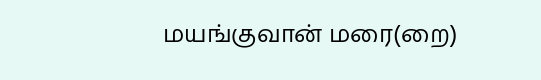மயங்குவான் மரை(றை)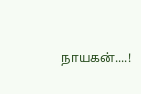நாயகன்....!